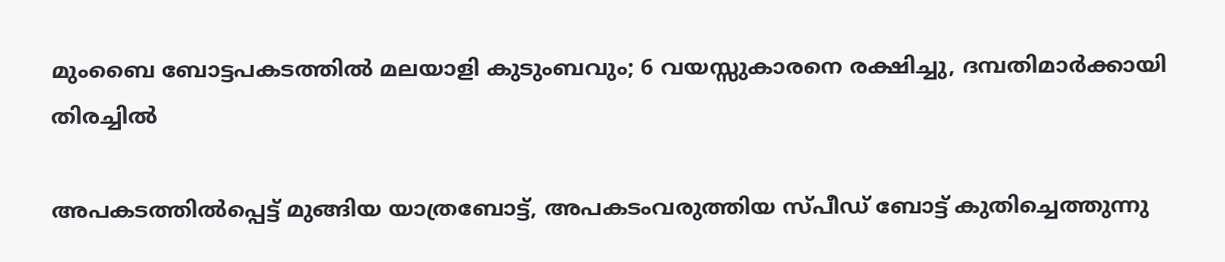മുംബൈ ബോട്ടപകടത്തിൽ മലയാളി കുടുംബവും; 6 വയസ്സുകാരനെ രക്ഷിച്ചു, ദമ്പതിമാർക്കായി തിരച്ചിൽ

അപകടത്തില്‍പ്പെട്ട് മുങ്ങിയ യാത്രബോട്ട്, അപകടംവരുത്തിയ സ്പീഡ് ബോട്ട് കുതിച്ചെത്തുന്നു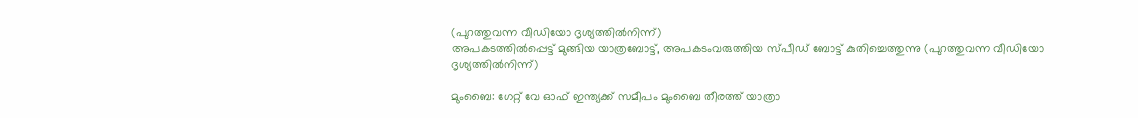(പുറത്തുവന്ന വീഡിയോ ദൃശ്യത്തില്‍നിന്ന്)
അപകടത്തില്‍പ്പെട്ട് മുങ്ങിയ യാത്രബോട്ട്, അപകടംവരുത്തിയ സ്പീഡ് ബോട്ട് കുതിച്ചെത്തുന്നു (പുറത്തുവന്ന വീഡിയോ ദൃശ്യത്തില്‍നിന്ന്)

മുംബൈ: ഗേറ്റ് വേ ഓഫ് ഇന്ത്യക്ക് സമീപം മുംബൈ തീരത്ത് യാത്രാ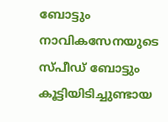ബോട്ടും നാവികസേനയുടെ സ്പീഡ് ബോട്ടും കൂട്ടിയിടിച്ചുണ്ടായ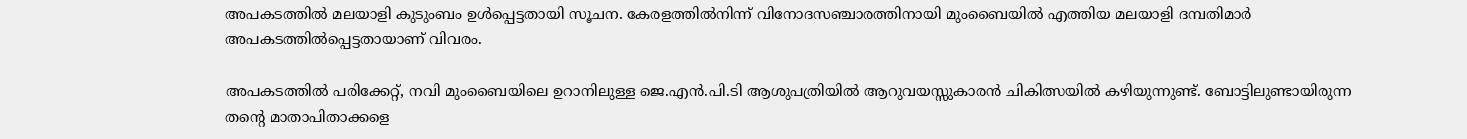അപകടത്തിൽ മലയാളി കുടുംബം ഉൾപ്പെട്ടതായി സൂചന. കേരളത്തിൽനിന്ന് വിനോദസഞ്ചാരത്തിനായി മുംബൈയിൽ എത്തിയ മലയാളി ദമ്പതിമാർ അപകടത്തിൽപ്പെട്ടതായാണ് വിവരം.

അപകടത്തിൽ പരിക്കേറ്റ്, നവി മുംബൈയിലെ ഉറാനിലുള്ള ജെ.എൻ.പി.ടി ആശുപത്രിയിൽ ആറുവയസ്സുകാരൻ ചികിത്സയിൽ കഴിയുന്നുണ്ട്. ബോട്ടിലുണ്ടായിരുന്ന തന്റെ മാതാപിതാക്കളെ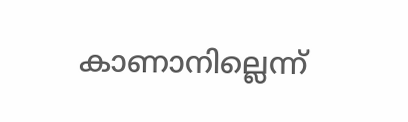കാണാനില്ലെന്ന്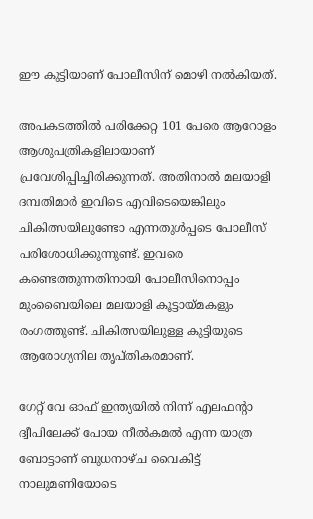ഈ കുട്ടിയാണ് പോലീസിന് മൊഴി നൽകിയത്.

അപകടത്തിൽ പരിക്കേറ്റ 101 പേരെ ആറോളം ആശുപത്രികളിലായാണ് പ്രവേശിപ്പിച്ചിരിക്കുന്നത്. അതിനാൽ മലയാളി ദമ്പതിമാർ ഇവിടെ എവിടെയെങ്കിലും ചികിത്സയിലുണ്ടോ എന്നതുൾപ്പടെ പോലീസ് പരിശോധിക്കുന്നുണ്ട്. ഇവരെ കണ്ടെത്തുന്നതിനായി പോലീസിനൊപ്പം മുംബൈയിലെ മലയാളി കൂട്ടായ്മകളും രംഗത്തുണ്ട്. ചികിത്സയിലുള്ള കുട്ടിയുടെ ആരോഗ്യനില തൃപ്തികരമാണ്.

ഗേറ്റ് വേ ഓഫ് ഇന്ത്യയില്‍ നിന്ന് എലഫന്റാ ദ്വീപിലേക്ക് പോയ നീല്‍കമല്‍ എന്ന യാത്ര  ബോട്ടാണ് ബുധനാഴ്ച വൈകിട്ട് നാലുമണിയോടെ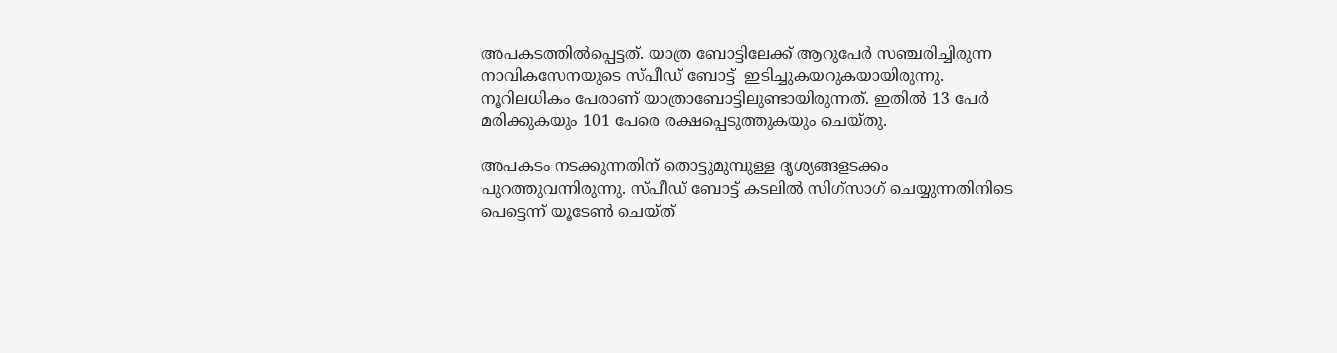അപകടത്തിൽപ്പെട്ടത്. യാത്ര ബോട്ടിലേക്ക് ആറുപേര്‍ സഞ്ചരിച്ചിരുന്ന നാവികസേനയുടെ സ്പീഡ് ബോട്ട്  ഇടിച്ചുകയറുകയായിരുന്നു. നൂറിലധികം പേരാണ് യാത്രാബോട്ടിലുണ്ടായിരുന്നത്. ഇതില്‍ 13 പേര്‍ മരിക്കുകയും 101 പേരെ രക്ഷപ്പെടുത്തുകയും ചെയ്തു.

അപകടം നടക്കുന്നതിന് തൊട്ടുമുമ്പുള്ള ദൃശ്യങ്ങളടക്കം പുറത്തുവന്നിരുന്നു. സ്പീഡ് ബോട്ട് കടലില്‍ സിഗ്സാഗ് ചെയ്യുന്നതിനിടെ പെട്ടെന്ന് യൂടേണ്‍ ചെയ്ത്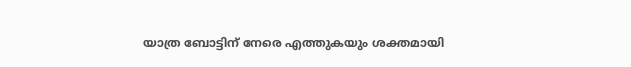യാത്ര ബോട്ടിന് നേരെ എത്തുകയും ശക്തമായി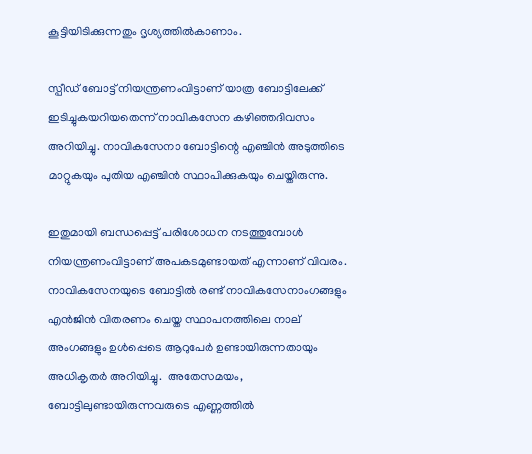കൂട്ടിയിടിക്കുന്നതും ദൃശ്യത്തില്‍കാണാം.

സ്പീഡ് ബോട്ട് നിയന്ത്രണംവിട്ടാണ് യാത്ര ബോട്ടിലേക്ക് ഇടിച്ചുകയറിയതെന്ന് നാവികസേന കഴിഞ്ഞദിവസം അറിയിച്ചു. നാവികസേനാ ബോട്ടിന്റെ എഞ്ചിന്‍ അടുത്തിടെ മാറ്റുകയും പുതിയ എഞ്ചിന്‍ സ്ഥാപിക്കുകയും ചെയ്തിരുന്നു.

ഇതുമായി ബന്ധപ്പെട്ട് പരിശോധന നടത്തുമ്പോള്‍ നിയന്ത്രണംവിട്ടാണ് അപകടമുണ്ടായത് എന്നാണ് വിവരം. നാവികസേനയുടെ ബോട്ടില്‍ രണ്ട് നാവികസേനാംഗങ്ങളും എന്‍ജിന്‍ വിതരണം ചെയ്ത സ്ഥാപനത്തിലെ നാല് അംഗങ്ങളും ഉള്‍പ്പെടെ ആറുപേര്‍ ഉണ്ടായിരുന്നതായും അധികൃതര്‍ അറിയിച്ചു.  അതേസമയം, ബോട്ടിലുണ്ടായിരുന്നവരുടെ എണ്ണത്തിൽ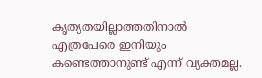കൃത്യതയില്ലാത്തതിനാൽ എത്രപേരെ ഇനിയും കണ്ടെത്താനുണ്ട് എന്ന് വ്യക്തമല്ല.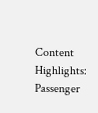Content Highlights: Passenger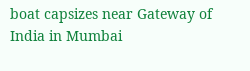boat capsizes near Gateway of India in Mumbai